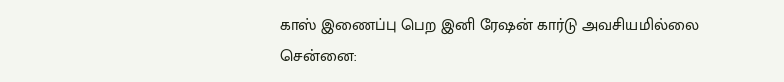காஸ் இணைப்பு பெற இனி ரேஷன் கார்டு அவசியமில்லை
சென்னை: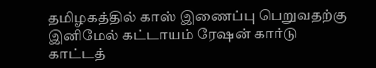தமிழகத்தில் காஸ் இணைப்பு பெறுவதற்கு இனிமேல் கட்டாயம் ரேஷன் கார்டு காட்டத்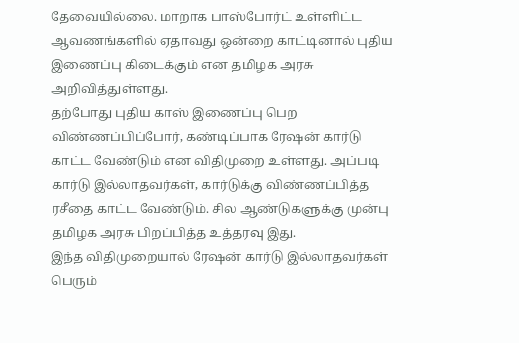தேவையில்லை. மாறாக பாஸ்போர்ட் உள்ளிட்ட ஆவணங்களில் ஏதாவது ஒன்றை காட்டினால் புதிய இணைப்பு கிடைக்கும் என தமிழக அரசு அறிவித்துள்ளது.
தற்போது புதிய காஸ் இணைப்பு பெற விண்ணப்பிப்போர், கண்டிப்பாக ரேஷன் கார்டு காட்ட வேண்டும் என விதிமுறை உள்ளது. அப்படி கார்டு இல்லாதவர்கள், கார்டுக்கு விண்ணப்பித்த ரசீதை காட்ட வேண்டும். சில ஆண்டுகளுக்கு முன்பு தமிழக அரசு பிறப்பித்த உத்தரவு இது.
இந்த விதிமுறையால் ரேஷன் கார்டு இல்லாதவர்கள் பெரும்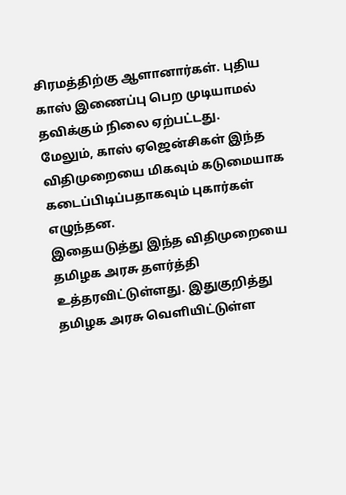சிரமத்திற்கு ஆளானார்கள். புதிய காஸ் இணைப்பு பெற முடியாமல் தவிக்கும் நிலை ஏற்பட்டது.
மேலும், காஸ் ஏஜென்சிகள் இந்த விதிமுறையை மிகவும் கடுமையாக கடைப்பிடிப்பதாகவும் புகார்கள் எழுந்தன.
இதையடுத்து இந்த விதிமுறையை தமிழக அரசு தளர்த்தி உத்தரவிட்டுள்ளது. இதுகுறித்து தமிழக அரசு வெளியிட்டுள்ள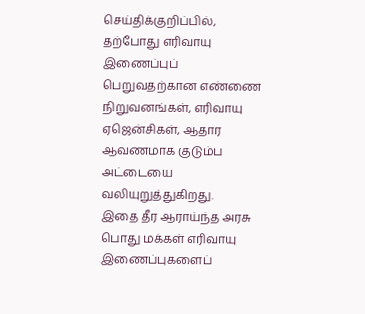செய்திக்குறிப்பில், தற்போது எரிவாயு இணைப்புப் பெறுவதற்கான எண்ணை நிறுவனங்கள், எரிவாயு ஏஜென்சிகள், ஆதார ஆவணமாக குடும்ப அட்டையை வலியுறுத்துகிறது.
இதை தீர ஆராய்ந்த அரசு பொது மக்கள் எரிவாயு இணைப்புகளைப்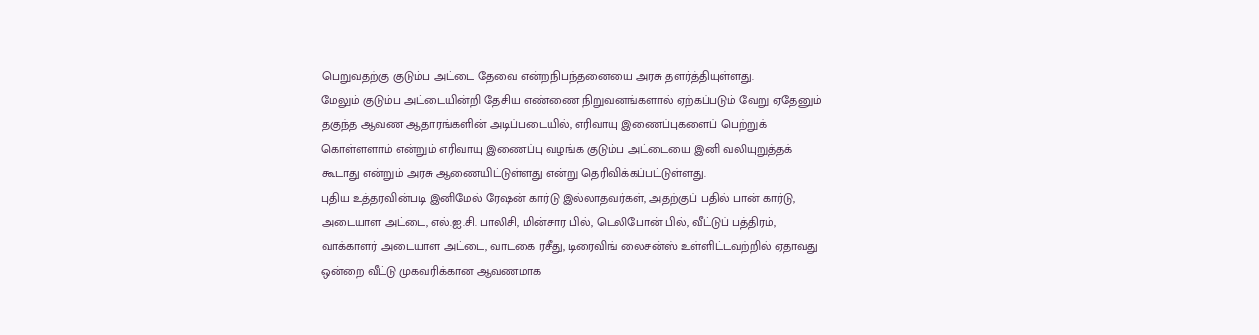பெறுவதற்கு குடும்ப அட்டை தேவை என்றநிபந்தனையை அரசு தளர்த்தியுள்ளது.
மேலும் குடும்ப அட்டையின்றி தேசிய எண்ணை நிறுவனங்களால் ஏற்கப்படும் வேறு ஏதேனும் தகுந்த ஆவண ஆதாரங்களின் அடிப்படையில், எரிவாயு இணைப்புகளைப் பெற்றுக் கொள்ளளாம் என்றும் எரிவாயு இணைப்பு வழங்க குடும்ப அட்டையை இனி வலியுறுத்தக் கூடாது என்றும் அரசு ஆணையிட்டுள்ளது என்று தெரிவிக்கப்பட்டுள்ளது.
புதிய உத்தரவின்படி இனிமேல் ரேஷன் கார்டு இல்லாதவர்கள், அதற்குப் பதில் பான் கார்டு, அடையாள அட்டை, எல்.ஐ.சி. பாலிசி, மின்சார பில், டெலிபோன் பில், வீட்டுப் பத்திரம், வாக்காளர் அடையாள அட்டை, வாடகை ரசீது, டிரைவிங் லைசன்ஸ் உள்ளிட்டவற்றில் ஏதாவது ஒன்றை வீட்டு முகவரிக்கான ஆவணமாக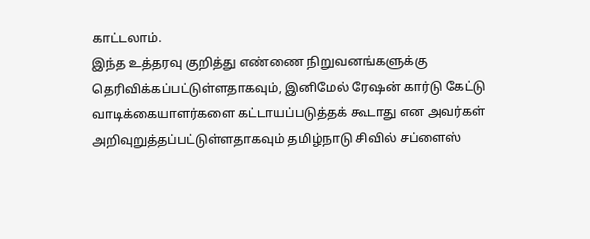காட்டலாம்.
இந்த உத்தரவு குறித்து எண்ணை நிறுவனங்களுக்கு தெரிவிக்கப்பட்டுள்ளதாகவும், இனிமேல் ரேஷன் கார்டு கேட்டு வாடிக்கையாளர்களை கட்டாயப்படுத்தக் கூடாது என அவர்கள் அறிவுறுத்தப்பட்டுள்ளதாகவும் தமிழ்நாடு சிவில் சப்ளைஸ்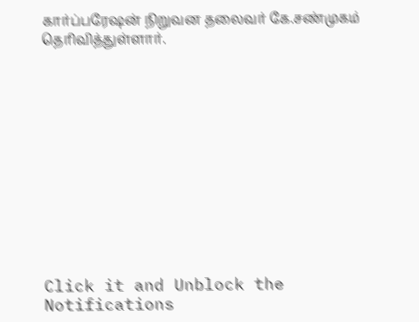கார்ப்பரேஷன் நிறுவன தலைவர் கே.சண்முகம் தெரிவித்துள்ளார்.












Click it and Unblock the Notifications